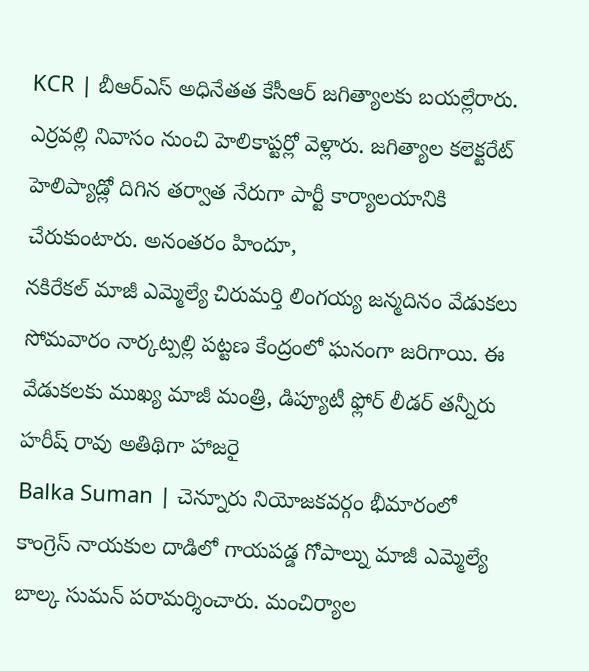KCR | బీఆర్ఎస్ అధినేతత కేసీఆర్ జగిత్యాలకు బయల్లేరారు. ఎర్రవల్లి నివాసం నుంచి హెలికాప్టర్లో వెళ్లారు. జగిత్యాల కలెక్టరేట్ హెలిప్యాడ్లో దిగిన తర్వాత నేరుగా పార్టీ కార్యాలయానికి చేరుకుంటారు. అనంతరం హిందూ,
నకిరేకల్ మాజీ ఎమ్మెల్యే చిరుమర్తి లింగయ్య జన్మదినం వేడుకలు సోమవారం నార్కట్పల్లి పట్టణ కేంద్రంలో ఘనంగా జరిగాయి. ఈ వేడుకలకు ముఖ్య మాజీ మంత్రి, డిప్యూటీ ఫ్లోర్ లీడర్ తన్నీరు హరీష్ రావు అతిథిగా హాజరై
Balka Suman | చెన్నూరు నియోజకవర్గం భీమారంలో కాంగ్రెస్ నాయకుల దాడిలో గాయపడ్డ గోపాల్ను మాజీ ఎమ్మెల్యే బాల్క సుమన్ పరామర్శించారు. మంచిర్యాల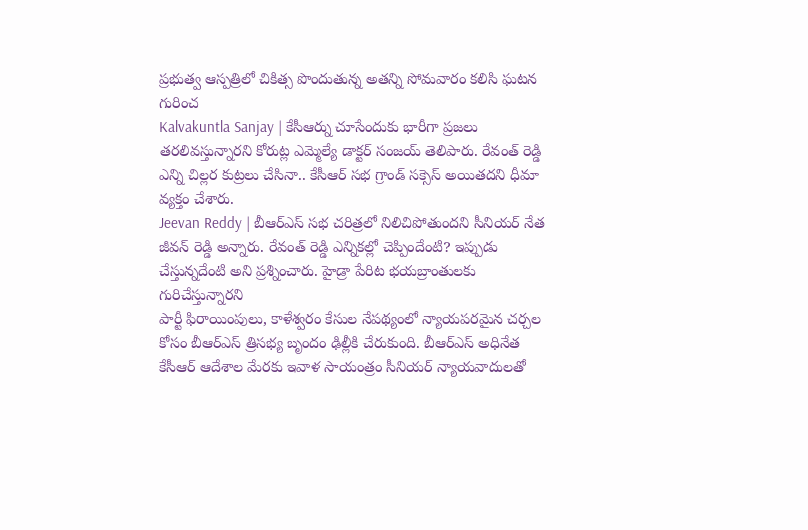ప్రభుత్వ ఆస్పత్రిలో చికిత్స పొందుతున్న అతన్ని సోమవారం కలిసి ఘటన గురించ
Kalvakuntla Sanjay | కేసీఆర్ను చూసేందుకు భారీగా ప్రజలు తరలివస్తున్నారని కోరుట్ల ఎమ్మెల్యే డాక్టర్ సంజయ్ తెలిపారు. రేవంత్ రెడ్డి ఎన్ని చిల్లర కుట్రలు చేసినా.. కేసీఆర్ సభ గ్రాండ్ సక్సెస్ అయితదని ధీమా వ్యక్తం చేశారు.
Jeevan Reddy | బీఆర్ఎస్ సభ చరిత్రలో నిలిచిపోతుందని సీనియర్ నేత జీవన్ రెడ్డి అన్నారు. రేవంత్ రెడ్డి ఎన్నికల్లో చెప్పిందేంటి? ఇప్పుడు చేస్తున్నదేంటి అని ప్రశ్నించారు. హైడ్రా పేరిట భయబ్రాంతులకు గురిచేస్తున్నారని
పార్టీ ఫిరాయింపులు, కాళేశ్వరం కేసుల నేపథ్యంలో న్యాయపరమైన చర్చల కోసం బీఆర్ఎస్ త్రిసభ్య బృందం ఢిల్లీకి చేరుకుంది. బీఆర్ఎస్ అధినేత కేసీఆర్ ఆదేశాల మేరకు ఇవాళ సాయంత్రం సీనియర్ న్యాయవాదులతో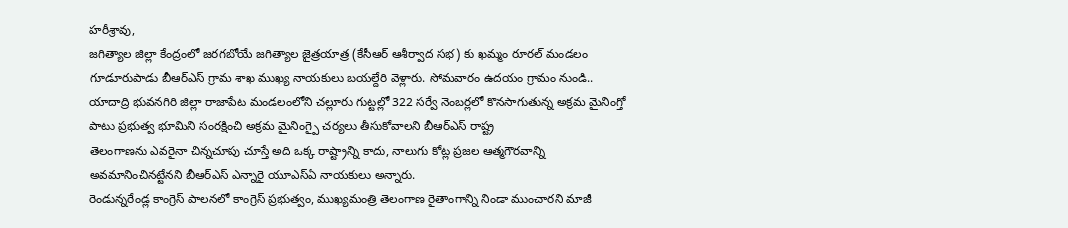హరీశ్రావు,
జగిత్యాల జిల్లా కేంద్రంలో జరగబోయే జగిత్యాల జైత్రయాత్ర (కేసీఆర్ ఆశీర్వాద సభ) కు ఖమ్మం రూరల్ మండలం గూడూరుపాడు బీఆర్ఎస్ గ్రామ శాఖ ముఖ్య నాయకులు బయల్దేరి వెళ్లారు. సోమవారం ఉదయం గ్రామం నుండి..
యాదాద్రి భువనగిరి జిల్లా రాజాపేట మండలంలోని చల్లూరు గుట్టల్లో 322 సర్వే నెంబర్లలో కొనసాగుతున్న అక్రమ మైనింగ్తో పాటు ప్రభుత్వ భూమిని సంరక్షించి అక్రమ మైనింగ్పై చర్యలు తీసుకోవాలని బీఆర్ఎస్ రాష్ట్ర
తెలంగాణను ఎవరైనా చిన్నచూపు చూస్తే అది ఒక్క రాష్ట్రాన్ని కాదు, నాలుగు కోట్ల ప్రజల ఆత్మగౌరవాన్ని అవమానించినట్టేనని బీఆర్ఎస్ ఎన్నారై యూఎస్ఏ నాయకులు అన్నారు.
రెండున్నరేండ్ల కాంగ్రెస్ పాలనలో కాంగ్రెస్ ప్రభుత్వం, ముఖ్యమంత్రి తెలంగాణ రైతాంగాన్ని నిండా ముంచారని మాజీ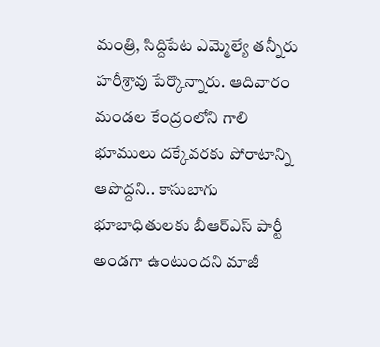మంత్రి, సిద్దిపేట ఎమ్మెల్యే తన్నీరు హరీశ్రావు పేర్కొన్నారు. ఆదివారం మండల కేంద్రంలోని గాలి
భూములు దక్కేవరకు పోరాటాన్ని ఆపొద్దని.. కాసుబాగు భూబాధితులకు బీఆర్ఎస్ పార్టీ అండగా ఉంటుందని మాజీ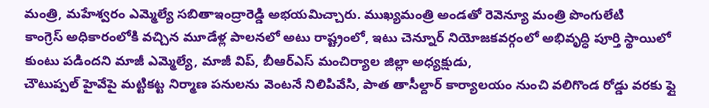మంత్రి, మహేశ్వరం ఎమ్మెల్యే సబితాఇంద్రారెడ్డి అభయమిచ్చారు. ముఖ్యమంత్రి అండతో రెవెన్యూ మంత్రి పొంగులేటి
కాంగ్రెస్ అధికారంలోకి వచ్చిన మూడేళ్ల పాలనలో అటు రాష్ట్రంలో, ఇటు చెన్నూర్ నియోజకవర్గంలో అభివృద్ధి పూర్తి స్థాయిలో కుంటు పడిందని మాజీ ఎమ్మెల్యే, మాజీ విప్, బీఆర్ఎస్ మంచిర్యాల జిల్లా అధ్యక్షుడు,
చౌటుప్పల్ హైవేపై మట్టికట్ట నిర్మాణ పనులను వెంటనే నిలిపివేసి, పాత తాసీల్దార్ కార్యాలయం నుంచి వలిగొండ రోడ్డు వరకు ఫ్లై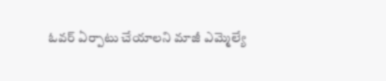ఓవర్ ఏర్పాటు చేయాలని మాజీ ఎమ్మెల్యే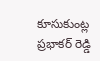కూసుకుంట్ల ప్రభాకర్ రెడ్డి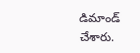డిమాండ్ చేశారు.